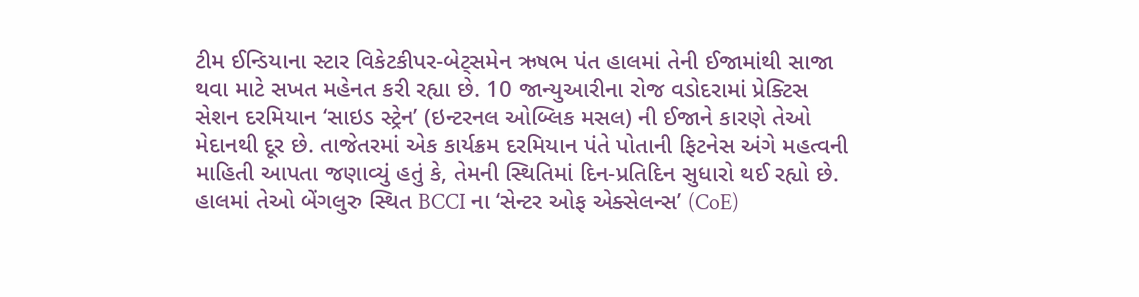ટીમ ઈન્ડિયાના સ્ટાર વિકેટકીપર-બેટ્સમેન ઋષભ પંત હાલમાં તેની ઈજામાંથી સાજા થવા માટે સખત મહેનત કરી રહ્યા છે. 10 જાન્યુઆરીના રોજ વડોદરામાં પ્રેક્ટિસ સેશન દરમિયાન ‘સાઇડ સ્ટ્રેન’ (ઇન્ટરનલ ઓબ્લિક મસલ) ની ઈજાને કારણે તેઓ મેદાનથી દૂર છે. તાજેતરમાં એક કાર્યક્રમ દરમિયાન પંતે પોતાની ફિટનેસ અંગે મહત્વની માહિતી આપતા જણાવ્યું હતું કે, તેમની સ્થિતિમાં દિન-પ્રતિદિન સુધારો થઈ રહ્યો છે. હાલમાં તેઓ બેંગલુરુ સ્થિત BCCI ના ‘સેન્ટર ઓફ એક્સેલન્સ’ (CoE)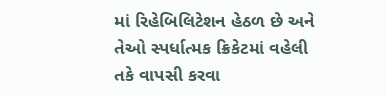માં રિહેબિલિટેશન હેઠળ છે અને તેઓ સ્પર્ધાત્મક ક્રિકેટમાં વહેલી તકે વાપસી કરવા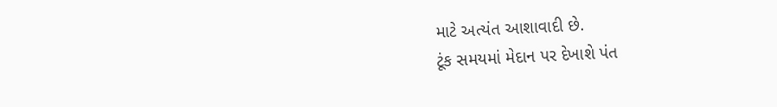માટે અત્યંત આશાવાદી છે.
ટૂંક સમયમાં મેદાન પર દેખાશે પંત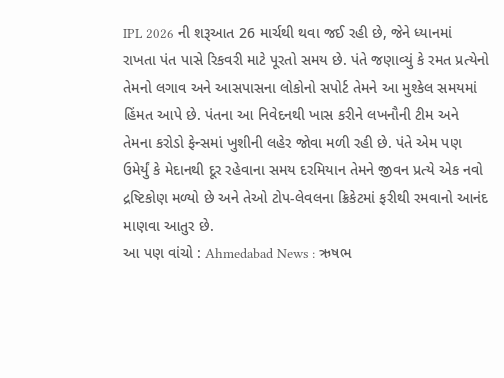IPL 2026 ની શરૂઆત 26 માર્ચથી થવા જઈ રહી છે, જેને ધ્યાનમાં રાખતા પંત પાસે રિકવરી માટે પૂરતો સમય છે. પંતે જણાવ્યું કે રમત પ્રત્યેનો તેમનો લગાવ અને આસપાસના લોકોનો સપોર્ટ તેમને આ મુશ્કેલ સમયમાં હિંમત આપે છે. પંતના આ નિવેદનથી ખાસ કરીને લખનૌની ટીમ અને તેમના કરોડો ફેન્સમાં ખુશીની લહેર જોવા મળી રહી છે. પંતે એમ પણ ઉમેર્યું કે મેદાનથી દૂર રહેવાના સમય દરમિયાન તેમને જીવન પ્રત્યે એક નવો દ્રષ્ટિકોણ મળ્યો છે અને તેઓ ટોપ-લેવલના ક્રિકેટમાં ફરીથી રમવાનો આનંદ માણવા આતુર છે.
આ પણ વાંચો : Ahmedabad News : ઋષભ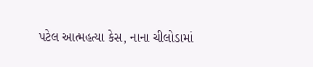પટેલ આત્મહત્યા કેસ, નાના ચીલોડામાં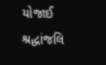યોજાઈ શ્રદ્ધાંજલિ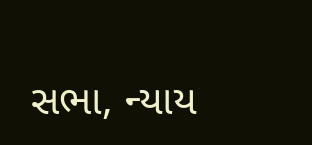સભા, ન્યાય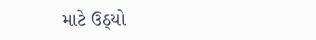માટે ઉઠ્યો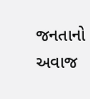જનતાનો અવાજ